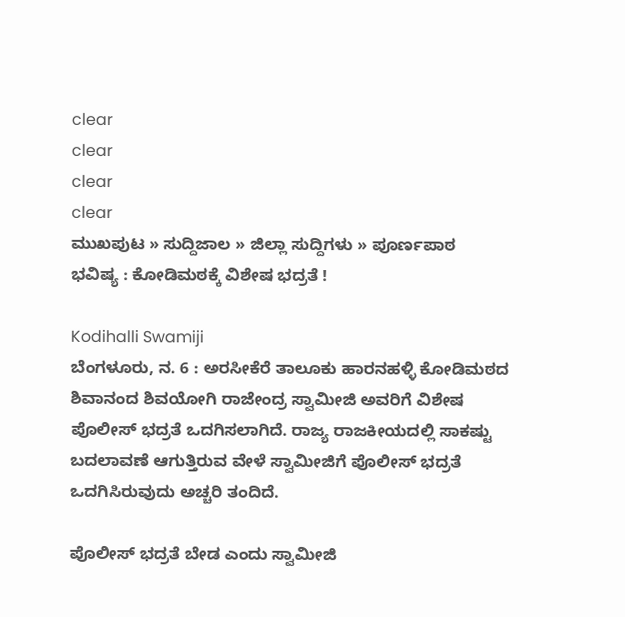clear
clear
clear
clear
ಮುಖಪುಟ » ಸುದ್ದಿಜಾಲ » ಜಿಲ್ಲಾ ಸುದ್ದಿಗಳು » ಪೂರ್ಣಪಾಠ
ಭವಿಷ್ಯ : ಕೋಡಿಮಠಕ್ಕೆ ವಿಶೇಷ ಭದ್ರತೆ !

Kodihalli Swamiji
ಬೆಂಗಳೂರು, ನ. 6 : ಅರಸೀಕೆರೆ ತಾಲೂಕು ಹಾರನಹಳ್ಳಿ ಕೋಡಿಮಠದ ಶಿವಾನಂದ ಶಿವಯೋಗಿ ರಾಜೇಂದ್ರ ಸ್ವಾಮೀಜಿ ಅವರಿಗೆ ವಿಶೇಷ ಪೊಲೀಸ್ ಭದ್ರತೆ ಒದಗಿಸಲಾಗಿದೆ. ರಾಜ್ಯ ರಾಜಕೀಯದಲ್ಲಿ ಸಾಕಷ್ಟು ಬದಲಾವಣೆ ಆಗುತ್ತಿರುವ ವೇಳೆ ಸ್ವಾಮೀಜಿಗೆ ಪೊಲೀಸ್ ಭದ್ರತೆ ಒದಗಿಸಿರುವುದು ಅಚ್ಚರಿ ತಂದಿದೆ.

ಪೊಲೀಸ್ ಭದ್ರತೆ ಬೇಡ ಎಂದು ಸ್ವಾಮೀಜಿ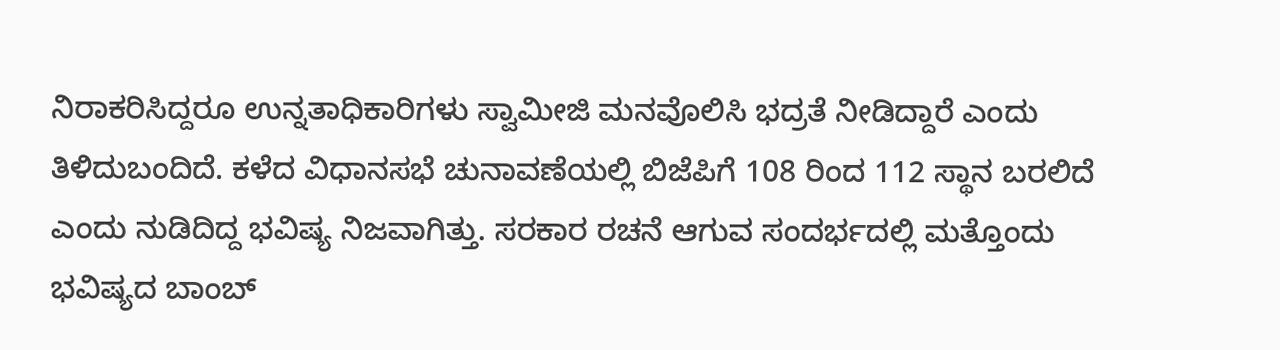ನಿರಾಕರಿಸಿದ್ದರೂ ಉನ್ನತಾಧಿಕಾರಿಗಳು ಸ್ವಾಮೀಜಿ ಮನವೊಲಿಸಿ ಭದ್ರತೆ ನೀಡಿದ್ದಾರೆ ಎಂದು ತಿಳಿದುಬಂದಿದೆ. ಕಳೆದ ವಿಧಾನಸಭೆ ಚುನಾವಣೆಯಲ್ಲಿ ಬಿಜೆಪಿಗೆ 108 ರಿಂದ 112 ಸ್ಥಾನ ಬರಲಿದೆ ಎಂದು ನುಡಿದಿದ್ದ ಭವಿಷ್ಯ ನಿಜವಾಗಿತ್ತು. ಸರಕಾರ ರಚನೆ ಆಗುವ ಸಂದರ್ಭದಲ್ಲಿ ಮತ್ತೊಂದು ಭವಿಷ್ಯದ ಬಾಂಬ್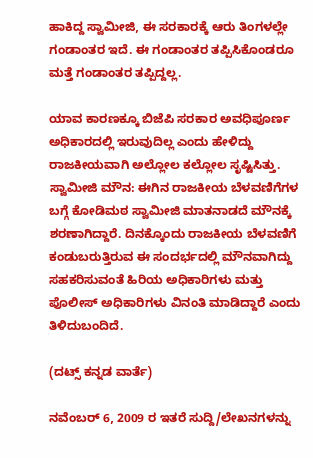ಹಾಕಿದ್ದ ಸ್ವಾಮೀಜಿ, ಈ ಸರಕಾರಕ್ಕೆ ಆರು ತಿಂಗಳಲ್ಲೇ ಗಂಡಾಂತರ ಇದೆ. ಈ ಗಂಡಾಂತರ ತಪ್ಪಿಸಿಕೊಂಡರೂ ಮತ್ತೆ ಗಂಡಾಂತರ ತಪ್ಪಿದ್ದಲ್ಲ.

ಯಾವ ಕಾರಣಕ್ಕೂ ಬಿಜೆಪಿ ಸರಕಾರ ಅವಧಿಪೂರ್ಣ ಅಧಿಕಾರದಲ್ಲಿ ಇರುವುದಿಲ್ಲ ಎಂದು ಹೇಳಿದ್ದು ರಾಜಕೀಯವಾಗಿ ಅಲ್ಲೋಲ ಕಲ್ಲೋಲ ಸೃಷ್ಟಿಸಿತ್ತು. ಸ್ವಾಮೀಜಿ ಮೌನ: ಈಗಿನ ರಾಜಕೀಯ ಬೆಳವಣಿಗೆಗಳ ಬಗ್ಗೆ ಕೋಡಿಮಠ ಸ್ವಾಮೀಜಿ ಮಾತನಾಡದೆ ಮೌನಕ್ಕೆ ಶರಣಾಗಿದ್ದಾರೆ. ದಿನಕ್ಕೊಂದು ರಾಜಕೀಯ ಬೆಳವಣಿಗೆ ಕಂಡುಬರುತ್ತಿರುವ ಈ ಸಂದರ್ಭದಲ್ಲಿ ಮೌನವಾಗಿದ್ದು ಸಹಕರಿಸುವಂತೆ ಹಿರಿಯ ಅಧಿಕಾರಿಗಳು ಮತ್ತು ಪೊಲೀಸ್ ಅಧಿಕಾರಿಗಳು ವಿನಂತಿ ಮಾಡಿದ್ದಾರೆ ಎಂದು ತಿಳಿದುಬಂದಿದೆ.

(ದಟ್ಸ್ ಕನ್ನಡ ವಾರ್ತೆ)

ನವೆಂಬರ್ 6, 2009 ರ ಇತರೆ ಸುದ್ದಿ/ಲೇಖನಗಳನ್ನು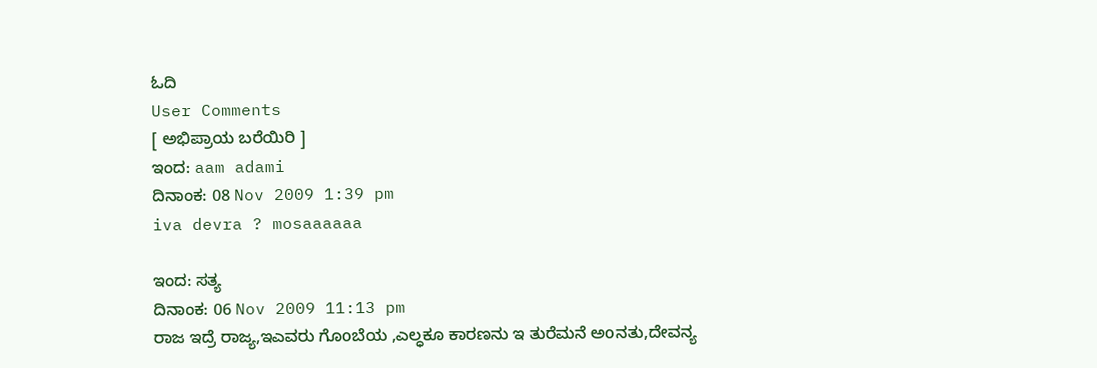ಓದಿ
User Comments
[ ಅಭಿಪ್ರಾಯ ಬರೆಯಿರಿ ]
ಇಂದ: aam adami
ದಿನಾಂಕ: 08 Nov 2009 1:39 pm
iva devra ? mosaaaaaa

ಇಂದ: ಸತ್ಯ
ದಿನಾಂಕ: 06 Nov 2009 11:13 pm
ರಾಜ ಇದ್ರೆ ರಾಜ್ಯ,ಇಎವರು ಗೊoಬೆಯ ,ಎಲ್ಧಕೂ ಕಾರಣನು ಇ ತುರೆಮನೆ ಅoನತು,ದೇವನ್ಯ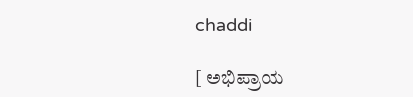chaddi

[ ಅಭಿಪ್ರಾಯ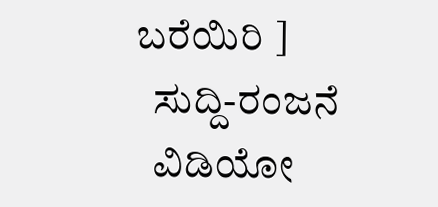ಬರೆಯಿರಿ ]
  ಸುದ್ದಿ-ರಂಜನೆ
  ವಿಡಿಯೋ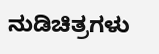ನುಡಿಚಿತ್ರಗಳು